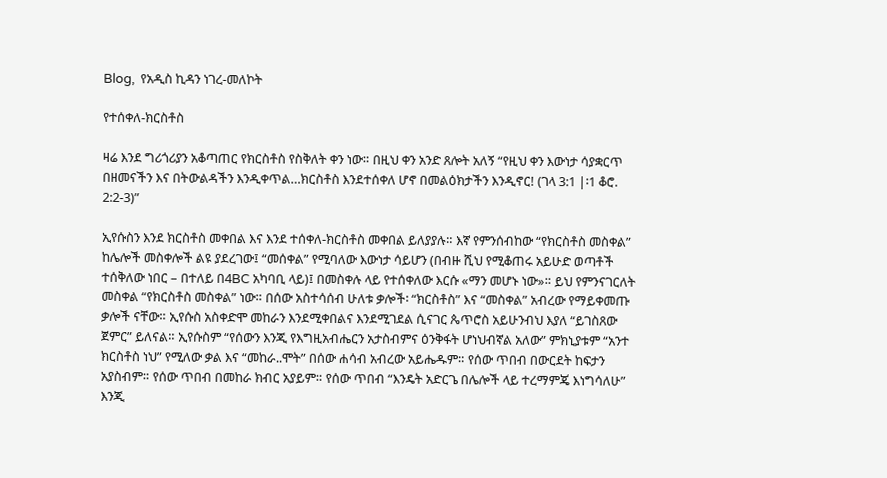Blog,  የአዲስ ኪዳን ነገረ-መለኮት

የተሰቀለ-ክርስቶስ

ዛሬ እንደ ግሪጎሪያን አቆጣጠር የክርስቶስ የስቅለት ቀን ነው። በዚህ ቀን አንድ ጸሎት አለኝ “የዚህ ቀን እውነታ ሳያቋርጥ በዘመናችን እና በትውልዳችን እንዲቀጥል…ክርስቶስ እንደተሰቀለ ሆኖ በመልዕክታችን እንዲኖር! (ገላ 3:1 |፡1 ቆሮ. 2:2-3)”

ኢየሱስን እንደ ክርስቶስ መቀበል እና እንደ ተሰቀለ-ክርስቶስ መቀበል ይለያያሉ። እኛ የምንሰብከው “የክርስቶስ መስቀል” ከሌሎች መስቀሎች ልዩ ያደረገው፤ “መሰቀል” የሚባለው እውነታ ሳይሆን (በብዙ ሺህ የሚቆጠሩ አይሁድ ወጣቶች ተሰቅለው ነበር – በተለይ በ4BC አካባቢ ላይ)፤ በመስቀሉ ላይ የተሰቀለው እርሱ «ማን መሆኑ ነው»። ይህ የምንናገርለት መስቀል “የክርስቶስ መስቀል” ነው። በሰው አስተሳሰብ ሁለቱ ቃሎች፡ “ክርስቶስ” እና “መስቀል” አብረው የማይቀመጡ ቃሎች ናቸው። ኢየሱስ አስቀድሞ መከራን እንደሚቀበልና እንደሚገደል ሲናገር ጴጥሮስ አይሁንብህ እያለ “ይገስጸው ጀምር” ይለናል። ኢየሱስም “የሰውን እንጂ የእግዚአብሔርን አታስብምና ዕንቅፋት ሆነህብኛል አለው” ምክኒያቱም “አንተ ክርስቶስ ነህ” የሚለው ቃል እና “መከራ..ሞት” በሰው ሐሳብ አብረው አይሔዱም። የሰው ጥበብ በውርደት ከፍታን አያስብም። የሰው ጥበብ በመከራ ክብር አያይም። የሰው ጥበብ “እንዴት አድርጌ በሌሎች ላይ ተረማምጄ እነግሳለሁ” እንጂ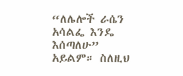“ለሌሎች ራሴን አሳልፌ እንዴ እሰጣለሁ” አይልም። ስለዚህ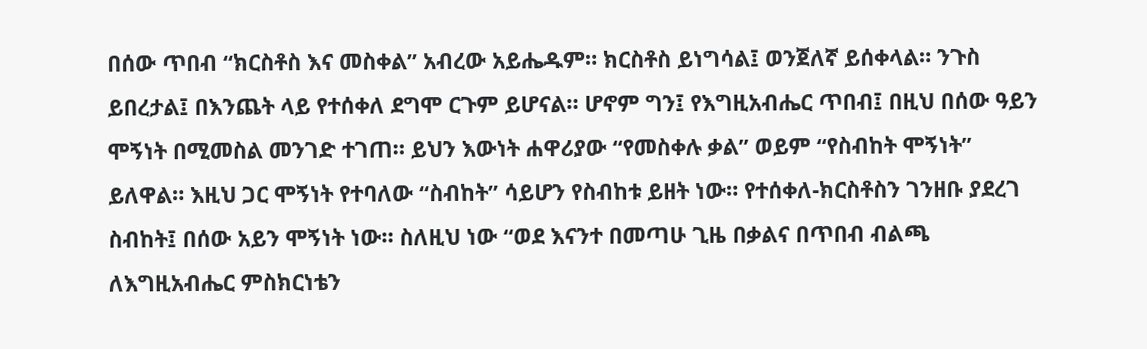በሰው ጥበብ “ክርስቶስ እና መስቀል” አብረው አይሔዱም። ክርስቶስ ይነግሳል፤ ወንጀለኛ ይሰቀላል። ንጉስ ይበረታል፤ በእንጨት ላይ የተሰቀለ ደግሞ ርጉም ይሆናል። ሆኖም ግን፤ የእግዚአብሔር ጥበብ፤ በዚህ በሰው ዓይን ሞኝነት በሚመስል መንገድ ተገጠ። ይህን እውነት ሐዋሪያው “የመስቀሉ ቃል” ወይም “የስብከት ሞኝነት” ይለዋል። እዚህ ጋር ሞኝነት የተባለው “ስብከት” ሳይሆን የስብከቱ ይዘት ነው። የተሰቀለ-ክርስቶስን ገንዘቡ ያደረገ ስብከት፤ በሰው አይን ሞኝነት ነው። ስለዚህ ነው “ወደ እናንተ በመጣሁ ጊዜ በቃልና በጥበብ ብልጫ ለእግዚአብሔር ምስክርነቴን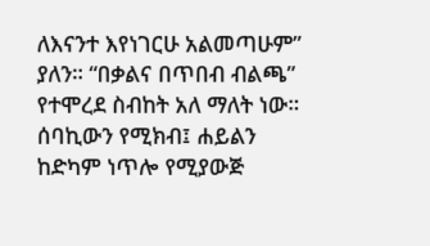ለእናንተ እየነገርሁ አልመጣሁም” ያለን። “በቃልና በጥበብ ብልጫ” የተሞረደ ስብከት አለ ማለት ነው። ሰባኪውን የሚክብ፤ ሐይልን ከድካም ነጥሎ የሚያውጅ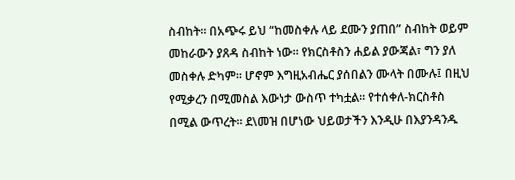ስብከት። በአጭሩ ይህ “ከመስቀሉ ላይ ደሙን ያጠበ” ስብከት ወይም መከራውን ያጸዳ ስብከት ነው። የክርስቶስን ሐይል ያውጃል፣ ግን ያለ መስቀሉ ድካም። ሆኖም እግዚአብሔር ያሰበልን ሙላት በሙሉ፤ በዚህ የሚቃረን በሚመስል እውነታ ውስጥ ተካቷል። የተሰቀለ-ክርስቶስ በሚል ውጥረት። ደ\መዝ በሆነው ህይወታችን እንዲሁ በእያንዳንዱ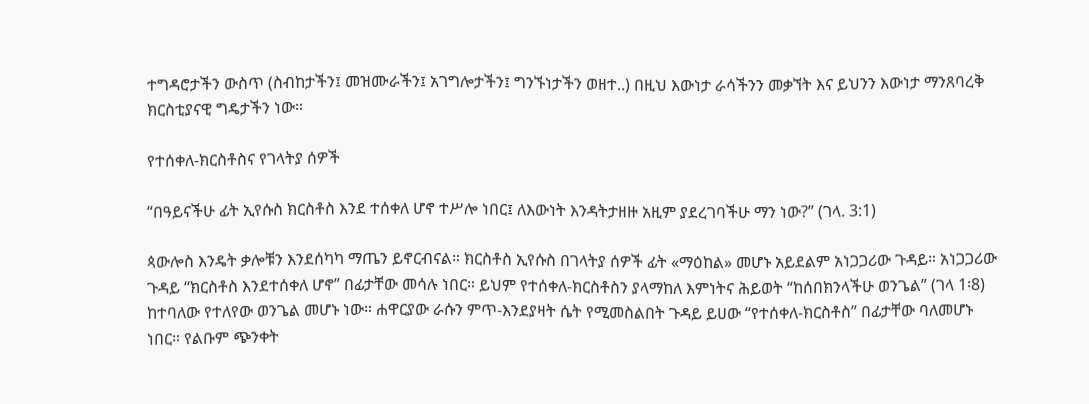ተግዳሮታችን ውስጥ (ስብከታችን፤ መዝሙራችን፤ አገግሎታችን፤ ግንኙነታችን ወዘተ..) በዚህ እውነታ ራሳችንን መቃኘት እና ይህንን እውነታ ማንጸባረቅ ክርስቲያናዊ ግዴታችን ነው።

የተሰቀለ-ክርስቶስና የገላትያ ሰዎች

“በዓይናችሁ ፊት ኢየሱስ ክርስቶስ እንደ ተሰቀለ ሆኖ ተሥሎ ነበር፤ ለእውነት እንዳትታዘዙ አዚም ያደረገባችሁ ማን ነው?” (ገላ. 3:1)

ጳውሎስ እንዴት ቃሎቹን እንደሰካካ ማጤን ይኖርብናል። ክርስቶስ ኢየሱስ በገላትያ ሰዎች ፊት «ማዕከል» መሆኑ አይደልም አነጋጋሪው ጉዳይ። አነጋጋሪው ጉዳይ “ክርስቶስ እንደተሰቀለ ሆኖ” በፊታቸው መሳሉ ነበር። ይህም የተሰቀለ-ክርስቶስን ያላማከለ እምነትና ሕይወት “ከሰበክንላችሁ ወንጌል” (ገላ 1፡8) ከተባለው የተለየው ወንጌል መሆኑ ነው። ሐዋርያው ራሱን ምጥ-እንደያዛት ሴት የሚመስልበት ጉዳይ ይሀው “የተሰቀለ-ክርስቶስ” በፊታቸው ባለመሆኑ ነበር። የልቡም ጭንቀት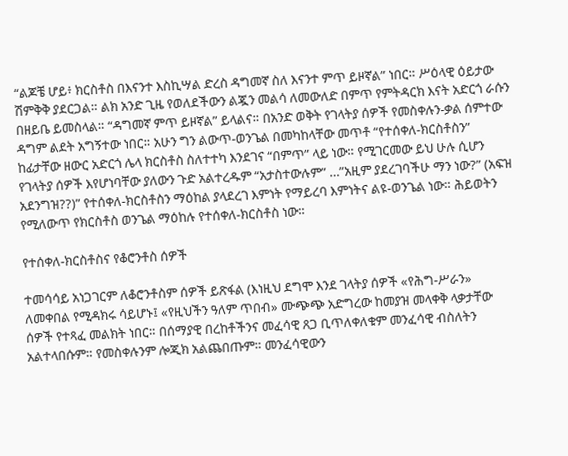“ልጆቼ ሆይ፥ ክርስቶስ በእናንተ እስኪሣል ድረስ ዳግመኛ ስለ እናንተ ምጥ ይዞኛል” ነበር። ሥዕላዊ ዕይታው ሽምቅቅ ያደርጋል። ልክ አንድ ጊዜ የወለደችውን ልጇን መልሳ ለመውለድ በምጥ የምትዳርክ እናት አድርጎ ራሱን በዘይቤ ይመስላል። “ዳግመኛ ምጥ ይዞኛል” ይላልና። በአንድ ወቅት የገላትያ ሰዎች የመስቀሉን-ቃል ሰምተው ዳግም ልደት አግኝተው ነበር። አሁን ግን ልውጥ-ወንጌል በመካከላቸው መጥቶ “የተሰቀለ-ክርስቶስን” ከፊታቸው ዘውር አድርጎ ሌላ ክርስቶስ ስለተተካ እንደገና “በምጥ” ላይ ነው። የሚገርመው ይህ ሁሉ ሲሆን የገላትያ ሰዎች እየሆነባቸው ያለውን ጉድ አልተረዱም “አታስተውሉም” …”አዚም ያደረገባችሁ ማን ነው?” (አፍዝ አደንግዝ??)” የተሰቀለ-ክርስቶስን ማዕከል ያላደረገ እምነት የማይረባ እምነትና ልዩ-ወንጌል ነው። ሕይወትን የሚለውጥ የክርስቶስ ወንጌል ማዕከሉ የተሰቀለ-ክርስቶስ ነው።

የተሰቀለ-ክርስቶስና የቆሮንቶስ ሰዎች

ተመሳሳይ አነጋገርም ለቆሮንቶስም ሰዎች ይጽፋል (እነዚህ ደግሞ እንደ ገላትያ ሰዎች «የሕግ-ሥራን» ለመቀበል የሚዳክሩ ሳይሆኑ፤ «የዚህችን ዓለም ጥበብ» ሙጭጭ አድግረው ከመያዝ መላቀቅ ላቃታቸው ሰዎች የተጻፈ መልክት ነበር። በሰማያዊ በረከቶችንና መፈሳዊ ጸጋ ቢጥለቀለቁም መንፈሳዊ ብስለትን አልተላበሱም። የመስቀሉንም ሎጂክ አልጨበጡም። መንፈሳዊውን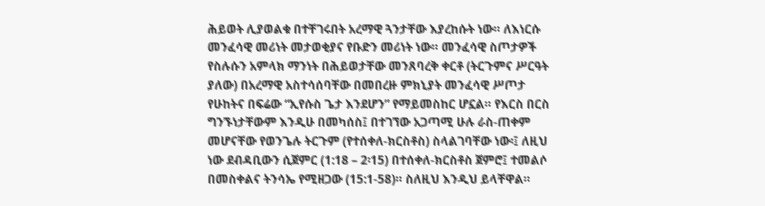ሕይወት ሊያወልቁ በተቸገሩበት አረማዊ ጓንታቸው እያረከሱት ነው። ለእነርሱ መንፈሳዊ መሪነት መታወቂያና የቡድን መሪነት ነው። መንፈሳዊ ስጦታዎች የስሉሱን አምላክ ማንነት በሕይወታቸው መንጸባረቅ ቀርቶ (ትርጉምና ሥርዓት ያለው) በአረማዊ አስተሳሰባቸው በመበረዙ ምክኒያት መንፈሳዊ ሥጦታ የሁከትና በፍሬው “ኢየሱስ ጌታ እንደሆን” የማይመስከር ሆኗል። የእርስ በርስ ግንኙነታቸውም እንዲሁ በመካሰስ፤ በተገኘው አጋጣሚ ሁሉ ራስ-ጠቀም መሆናቸው የወንጌሉ ትርጉም (የተሰቀለ-ክርስቶስ) ስላልገባቸው ነው፡፤ ለዚህ ነው ደብዳቢውን ሲጀምር (1:18 – 2፡15) በተሰቀለ-ክርስቶስ ጀምሮ፤ ተመልሶ በመስቀልና ትንሳኤ የሚዘጋው (15:1-58)። ስለዚህ እንዲህ ይላቸዋል።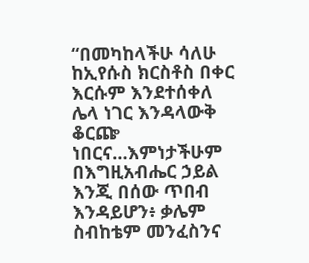“በመካከላችሁ ሳለሁ ከኢየሱስ ክርስቶስ በቀር እርሱም እንደተሰቀለ ሌላ ነገር እንዳላውቅ ቆርጬ ነበርና…እምነታችሁም በእግዚአብሔር ኃይል እንጂ በሰው ጥበብ እንዳይሆን፥ ቃሌም ስብከቴም መንፈስንና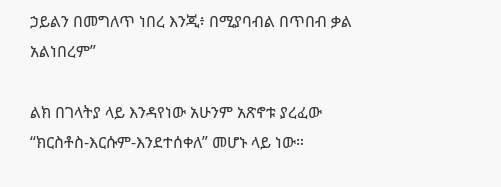ኃይልን በመግለጥ ነበረ እንጂ፥ በሚያባብል በጥበብ ቃል አልነበረም”

ልክ በገላትያ ላይ እንዳየነው አሁንም አጽኖቱ ያረፈው “ክርስቶስ-እርሱም-እንደተሰቀለ” መሆኑ ላይ ነው።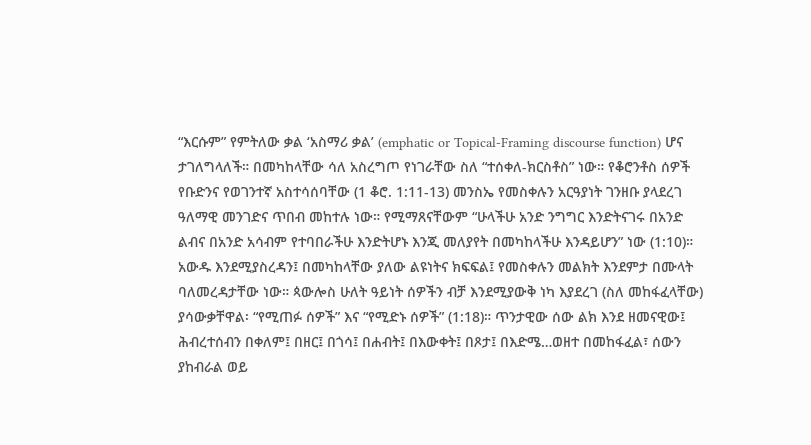“እርሱም” የምትለው ቃል ‘አስማሪ ቃል’ (emphatic or Topical-Framing discourse function) ሆና ታገለግላለች። በመካከላቸው ሳለ አስረግጦ የነገራቸው ስለ “ተሰቀለ-ክርስቶስ” ነው። የቆሮንቶስ ሰዎች የቡድንና የወገንተኛ አስተሳሰባቸው (1 ቆሮ. 1:11-13) መንስኤ የመስቀሉን አርዓያነት ገንዘቡ ያላደረገ ዓለማዊ መንገድና ጥበብ መከተሉ ነው። የሚማጸናቸውም “ሁላችሁ አንድ ንግግር እንድትናገሩ በአንድ ልብና በአንድ አሳብም የተባበራችሁ እንድትሆኑ እንጂ መለያየት በመካከላችሁ እንዳይሆን” ነው (1:10)። አውዱ እንደሚያስረዳን፤ በመካከላቸው ያለው ልዩነትና ክፍፍል፤ የመስቀሉን መልክት እንደምታ በሙላት ባለመረዳታቸው ነው። ጳውሎስ ሁለት ዓይነት ሰዎችን ብቻ እንደሚያውቅ ነካ እያደረገ (ስለ መከፋፈላቸው) ያሳውቃቸዋል፡ “የሚጠፉ ሰዎች” እና “የሚድኑ ሰዎች” (1:18)። ጥንታዊው ሰው ልክ እንደ ዘመናዊው፤ ሕብረተሰብን በቀለም፤ በዘር፤ በጎሳ፤ በሐብት፤ በእውቀት፤ በጾታ፤ በእድሜ…ወዘተ በመከፋፈል፣ ሰውን ያከብራል ወይ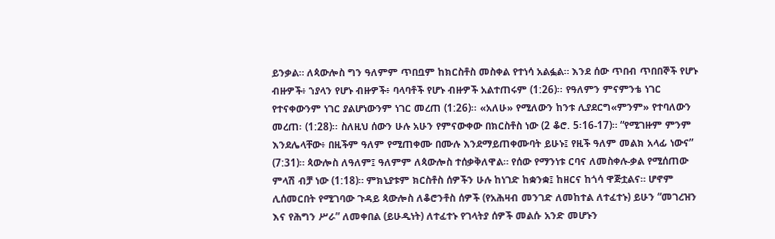ይንቃል። ለጳውሎስ ግን ዓለምም ጥበቧም ከክርስቶስ መስቀል የተነሳ አልፏል። እንደ ሰው ጥበብ ጥበበኞች የሆኑ ብዙዎች፥ ኀያላን የሆኑ ብዙዎች፥ ባላባቶች የሆኑ ብዙዎች አልተጠሩም (1:26)፡፡ የዓለምን ምናምንቴ ነገር የተናቀውንም ነገር ያልሆነውንም ነገር መረጠ (1:26)፡፡ «አለሁ» የሚለውን ከንቱ ሊያደርግ«ምንም» የተባለውን መረጠ፡ (1:28)፡፡ ስለዚህ ሰውን ሁሉ አሁን የምናውቀው በክርስቶስ ነው (2 ቆሮ. 5፡16-17)። “የሚገዙም ምንም እንደሌላቸው፥ በዚችም ዓለም የሚጠቀሙ በሙሉ እንደማይጠቀሙባት ይሁኑ፤ የዚች ዓለም መልክ አላፊ ነውና” (7:31)። ጳውሎስ ለዓለም፤ ዓለምም ለጳውሎስ ተሰቃቅለዋል። የሰው የማንነቱ ርባና ለመስቀሉ-ቃል የሚሰጠው ምላሽ ብቻ ነው (1:18)። ምክኒያቱም ክርስቶስ ሰዎችን ሁሉ ከነገድ ከቋንቋ፤ ከዘርና ከጎሳ ዋጅቷልና። ሆኖም ሊሰመርበት የሚገባው ጉዳይ ጳውሎስ ለቆሮንቶስ ሰዎች (የአሕዛብ መንገድ ለመከተል ለተፈተኑ) ይሁን “መገረዝን እና የሕግን ሥራ” ለመቀበል (ይሁዲነት) ለተፈተኑ የገላትያ ሰዎች መልሱ አንድ መሆኑን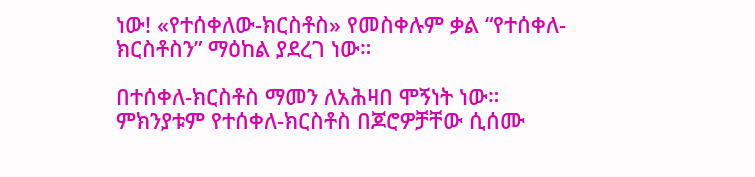ነው! «የተሰቀለው-ክርስቶስ» የመስቀሉም ቃል “የተሰቀለ-ክርስቶስን” ማዕከል ያደረገ ነው።

በተሰቀለ-ክርስቶስ ማመን ለአሕዛበ ሞኝነት ነው። ምክንያቱም የተሰቀለ-ክርስቶስ በጆሮዎቻቸው ሲሰሙ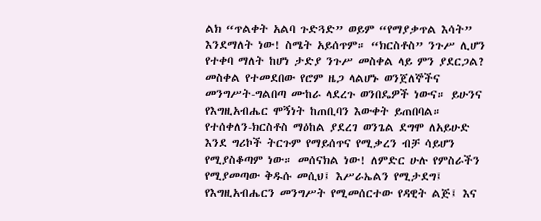ልክ “ጥልቀት አልባ ጉድጓድ” ወይም “የማያቃጥል እሳት” እንደማለት ነው! ስሜት አይሰጥም። “ክርስቶስ” ንጉሥ ሊሆን የተቀባ ማለት ከሆነ ታድያ ንጉሥ መስቀል ላይ ምን ያደርጋል? መስቀል የተመደበው የሮም ዜጋ ላልሆኑ ወንጀለኞችና መንግሥት-ግልበጣ ሙከራ ላደረጉ ወንበዴዎች ነውና። ይሁንና የእግዚአብሔር ሞኝነት ከጠቢባን እውቀት ይጠበባል። የተሰቀለን-ክርስቶስ ማዕከል ያደረገ ወንጌል ደግሞ ለአይሁድ እንደ ግሪኮች ትርጉም የማይሰጥና የሚቃረን ብቻ ሳይሆን የሚያስቆጣም ነው። መሰናክል ነው! ለምድር ሁሉ የምስራችን የሚያመጣው ቅዱሱ መሲህ፤ እሥራኤልን የሚታደግ፤ የእግዚአብሔርን መንግሥት የሚመሰርተው የዳዊት ልጅ፤ እና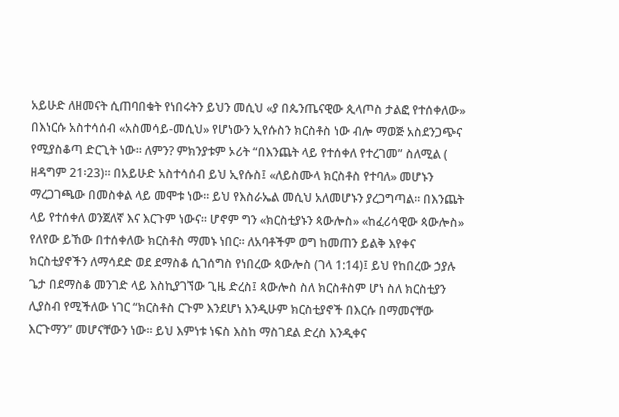አይሁድ ለዘመናት ሲጠባበቁት የነበሩትን ይህን መሲህ «ያ በጴንጤናዊው ጲላጦስ ታልፎ የተሰቀለው» በእነርሱ አስተሳሰብ «አስመሳይ-መሲህ» የሆነውን ኢየሱስን ክርስቶስ ነው ብሎ ማወጅ አስደንጋጭና የሚያስቆጣ ድርጊት ነው። ለምን? ምክንያቱም ኦሪት “በእንጨት ላይ የተሰቀለ የተረገመ” ስለሚል ( ዘዳግም 21፡23)። በአይሁድ አስተሳሰብ ይህ ኢየሱስ፤ «ለይስሙላ ክርስቶስ የተባለ» መሆኑን ማረጋገጫው በመስቀል ላይ መሞቱ ነው። ይህ የእስራኤል መሲህ አለመሆኑን ያረጋግጣል። በእንጨት ላይ የተሰቀለ ወንጀለኛ እና እርጉም ነውና። ሆኖም ግን «ክርስቲያኑን ጳውሎስ» «ከፈሪሳዊው ጳውሎስ» የለየው ይኸው በተሰቀለው ክርስቶስ ማመኑ ነበር። ለአባቶችም ወግ ከመጠን ይልቅ እየቀና ክርስቲያኖችን ለማሳደድ ወደ ደማስቆ ሲገሰግስ የነበረው ጳውሎስ (ገላ 1:14)፤ ይህ የከበረው ኃያሉ ጌታ በደማስቆ መንገድ ላይ እስኪያገኘው ጊዜ ድረስ፤ ጳውሎስ ስለ ክርስቶስም ሆነ ስለ ክርስቲያን ሊያስብ የሚችለው ነገር “ክርስቶስ ርጉም እንደሆነ እንዲሁም ክርስቲያኖች በእርሱ በማመናቸው እርጉማን” መሆናቸውን ነው። ይህ እምነቱ ነፍስ እስከ ማስገደል ድረስ እንዲቀና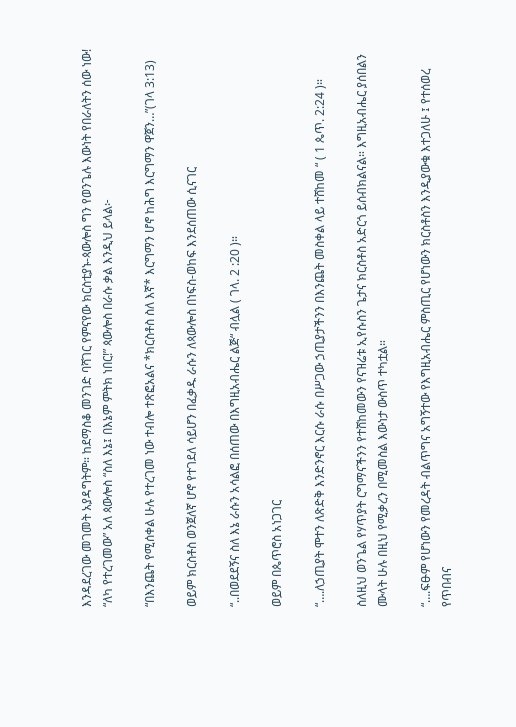እንዳደረገው መገመት አያዳግትም። ከደማስቆ መንገድ ባሻገር የምናየው ክርስቲያኑ-ጳውሎስ ግን የወንጌሉ እውነት የበራለትን ሰው ነው! “ለካ የተረገመው” አለ ጳውሎስ “ስለ እኔ፤ በእኔም ምትክ ነበር!” ጳውሎስ በራሱ ቃል እንዲህ ይላል፦

“በእንጨት የሚሰቀል ሁሉ የተረገመ ነው ተብሎ ተጽፎአልና *ክርስቶስ ስለ እኛ* እርግማን ሆኖ ከሕግ እርግማን ዋጀን…”(ገላ 3:13)

ወይም ክርስቶስ ወንጀለኛ ሆኖ የተገደለ ሳይሆን በፈቃዱ ራሱን ለጳውሎስ በነፍስ-ወከፍ እንደሰጠው ሲናገር

“..በወደደኝና ስለ እኔ ራሱን አሳልፎ በሰጠው በእግዚአብሔር ልጅ“ ብሏል ( ገላ. 2 :20 )።

ወይም በጴጥሮስ አነጋገር

“….ለኃጢያት ሞተን ለጽድቅ እንድንኖር እርሱ ራሱ በሥጋው ኃጢያታችንን በእንጨት መስቀል ላይ ተሸከመ “ ( 1 ጴጥ. 2:24 )።

ስለዚህ ወንጌል የሃጥያት ርግማናችንን የተሸከመውን የናዝሬቱ ኢየሱስን ጌታና ክርስቶስ አድርጎ ይሰብክልናል። እግዚአብሔር ያሰበልን ሙላት ሁሉ በዚህ የሚቃረን በሚመስል እውነታ ውስጥ ተካቷል።

“….ፍፁም የሆነውን የመረዳት ብልጥግና አግኝተው የእግዚአብሔር ምስጢር የሆነውን ክርስቶስን እንዲያውቁ እተጋለሁ ፤ የተሰወረ የጥበብና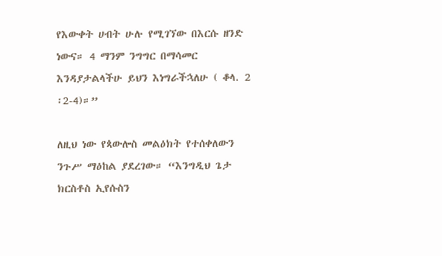የእውቀት ሀብት ሁሉ የሚገኘው በእርሱ ዘንድ ነውና። 4 ማንም ንግግር በማሳመር እንዳያታልላችሁ ይህን እነግራችኋለሁ ( ቆላ. 2 ፡2-4)።”

ለዚህ ነው የጳውሎስ መልዕክት የተሰቀለውን ንጉሥ ማዕከል ያደረገው። “እንግዲህ ጌታ ክርስቶስ ኢየሱስን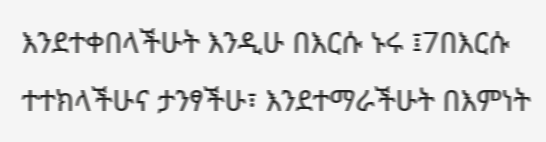እንደተቀበላችሁት እንዲሁ በእርሱ ኑሩ ፤7በእርሱ ተተክላችሁና ታንፃችሁ፣ እንደተማራችሁት በእምነት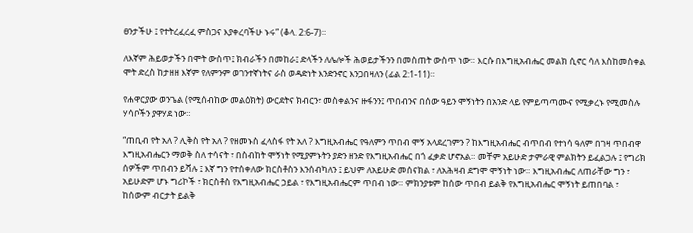ፀንታችሁ ፤ የተትረፈረፈ ምስጋና እያቀረባችሁ ኑሩ” (ቆላ. 2:6-7)።

ለእኛም ሕይወታችን በሞት ውስጥ፤ ክብራችን በመከራ፤ ድላችን ለሌሎች ሕወይታችንን በመስጠት ውስጥ ነው። እርሱ በእግዚአብሔር መልክ ሲኖር ሳለ እስከመስቀል ሞት ድረስ ከታዘዘ እኛም የለምንም ወገንተኛነትና ራስ ወዳድነት እንድንኖር እንጋበዛለን (ፊል 2:1-11)።

የሐዋርያው ወንጌል (የሚሰብከው መልዕክት) ውርደትና ክብርን፣ መስቀልንና ዙፋንን፤ ጥበብንና በሰው ዓይን ሞኝነትን በአንድ ላይ የምይጣጣሙና የሚቃረኑ የሚመስሉ ሃሳቦችን ያዋሃደ ነው።

“ጠቢብ የት አለ ? ሊቅስ የት አለ ? የዘመኑስ ፈላስፋ የት አለ ? እግዚአብሔር የዓለምን ጥበብ ሞኝ አላደረገምን ? ከእግዚአብሔር ብጥበብ የተነሳ ዓለም በገዛ ጥበብዋ እግዚአብሔርን ማወቅ ስለ ተሳናት ፣ በስብከት ሞኝነት የሚያምኑትን ያድን ዘንድ የእግዚአብሔር በጎ ፈቃድ ሆኖአል። መቸም አይሁድ ታምራዊ ምልክትን ይፈልጋሉ ፤ የግሪክ ሰዎችም ጥበብን ይሻሉ ፤ እኛ ግን የተሰቀለው ክርስቶስን እንሰብካለን ፤ ይህም ለአይሁድ መሰናክል ፣ ለአሕዛብ ደግሞ ሞኝነት ነው። እግዚአብሔር ለጠራቸው ግን ፣ አይሁድም ሆኑ ግሪኮች ፣ ክርስቶስ የእግዚአብሔር ኃይል ፣ የእግዚአብሔርም ጥበብ ነው። ምክንያቱም ከሰው ጥበብ ይልቅ የእግዚአብሔር ሞኝነት ይጠበባል ፣ ከሰውም ብርታት ይልቅ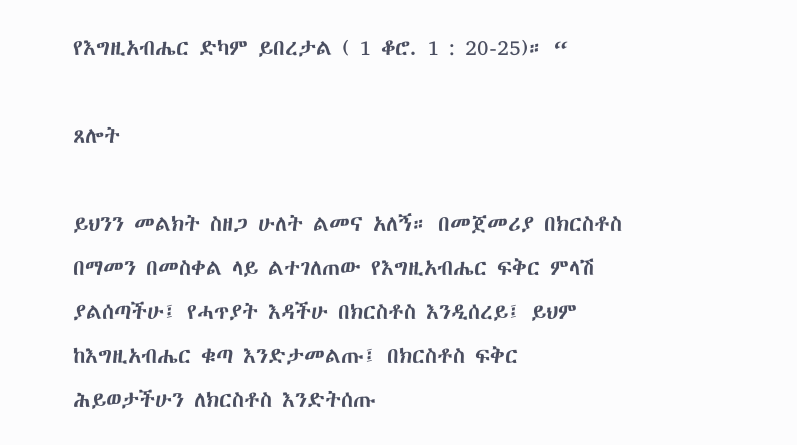የእግዚአብሔር ድካም ይበረታል ( 1 ቆሮ. 1 : 20-25)። “

ጸሎት

ይህንን መልክት ስዘጋ ሁለት ልመና አለኝ። በመጀመሪያ በክርስቶስ በማመን በመስቀል ላይ ልተገለጠው የእግዚአብሔር ፍቅር ምላሽ ያልሰጣችሁ፤ የሓጥያት እዳችሁ በክርስቶስ እንዲሰረይ፤ ይህም ከእግዚአብሔር ቁጣ እንድታመልጡ፤ በክርስቶስ ፍቅር ሕይወታችሁን ለክርስቶስ እንድትሰጡ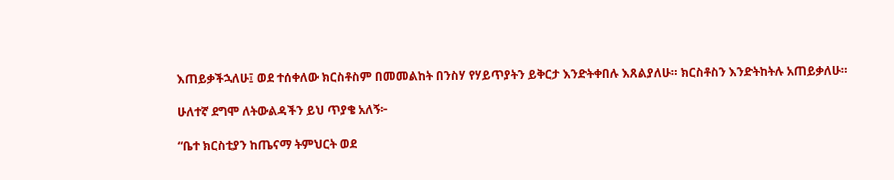እጠይቃችኋለሁ፤ ወደ ተሰቀለው ክርስቶስም በመመልከት በንስሃ የሃይጥያትን ይቅርታ እንድትቀበሉ እጸልያለሁ። ክርስቶስን እንድትከትሉ አጠይቃለሁ።

ሁለተኛ ደግሞ ለትውልዳችን ይህ ጥያቄ አለኝ፦

“ቤተ ክርስቲያን ከጤናማ ትምህርት ወደ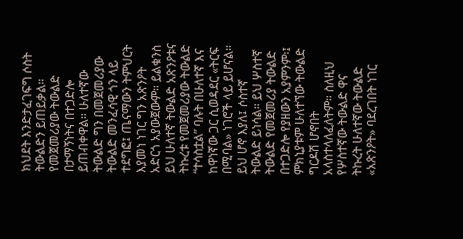ክህደት እንድታፈገፍግ ሶስት ትውልድን ይጠይቃል። የመጀመሪያው ትውልድ በታማኝነትና በተጋድሎ ይጠብቀዋል። ሁለተኛው ትውልድ ግን በመጀመሪያው ትውልድ መንፈሳዊ ጎን ላይ ተደግፎ፤ ጤናማውን ትምህርት እያመነ ነገር ግን አጽንዖት አድርጎ አያውጀውም። ይልቁንስ ይህ ሁለተኛ ትውልድ አጽንዖቱና ትኩረቱ የመጀመሪያው ትውልድ “ተሳስቷል” ባሉት በሁለተኛ እና ከዋነኛው ጋር ሲወዳደር «ትርፍ በሚባል» ነገሮች ላይ ይሆናል። ይህ ሆኖ እያለ፤ ሶስተኛ ትውልድ ይነሳል። ይህ ሦስተኛ ትውልድ የመጀመሪያ ትውልድ በተጋድሎ የያዘውን አያምንም፡፤ ምክኒያቱም ሁለተኘው ትውልድ ግርዶሽ ሆኖበት አላስተላለፈለትም። ስለዚህ የሦስተኛው ትውልድ ዋና ትኩረት ሁለተኛው ትውልድ «አጽንዖት» ባደረገበት ነገር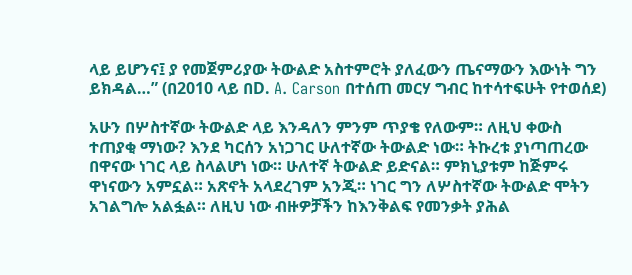ላይ ይሆንና፤ ያ የመጀምሪያው ትውልድ አስተምሮት ያለፈውን ጤናማውን እውነት ግን ይክዳል…” (በ2010 ላይ በD. A. Carson በተሰጠ መርሃ ግብር ከተሳተፍሁት የተወሰደ)

አሁን በሦስተኛው ትውልድ ላይ እንዳለን ምንም ጥያቄ የለውም። ለዚህ ቀውስ ተጠያቂ ማነው? እንደ ካርሰን አነጋገር ሁለተኛው ትውልድ ነው። ትኩረቱ ያነጣጠረው በዋናው ነገር ላይ ስላልሆነ ነው። ሁለተኛ ትውልድ ይድናል። ምክኒያቱም ከጅምሩ ዋነናውን አምኗል። አጽኖት አላደረገም አንጂ። ነገር ግን ለሦስተኛው ትውልድ ሞትን አገልግሎ አልፏል። ለዚህ ነው ብዙዎቻችን ከእንቅልፍ የመንቃት ያሕል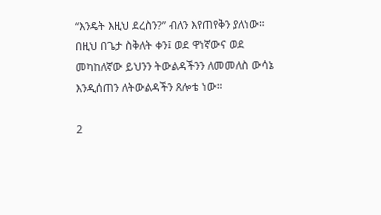“እንዴት እዚህ ደረስን?” ብለን እየጠየቅን ያለነው። በዚህ በጌታ ስቅለት ቀን፤ ወደ ዋነኛውና ወደ መካከለኛው ይህንን ትውልዳችንን ለመመለስ ውሳኔ እንዲሰጠን ለትውልዳችን ጸሎቴ ነው።

2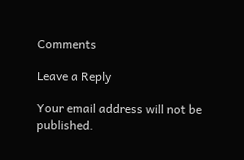Comments

Leave a Reply

Your email address will not be published.